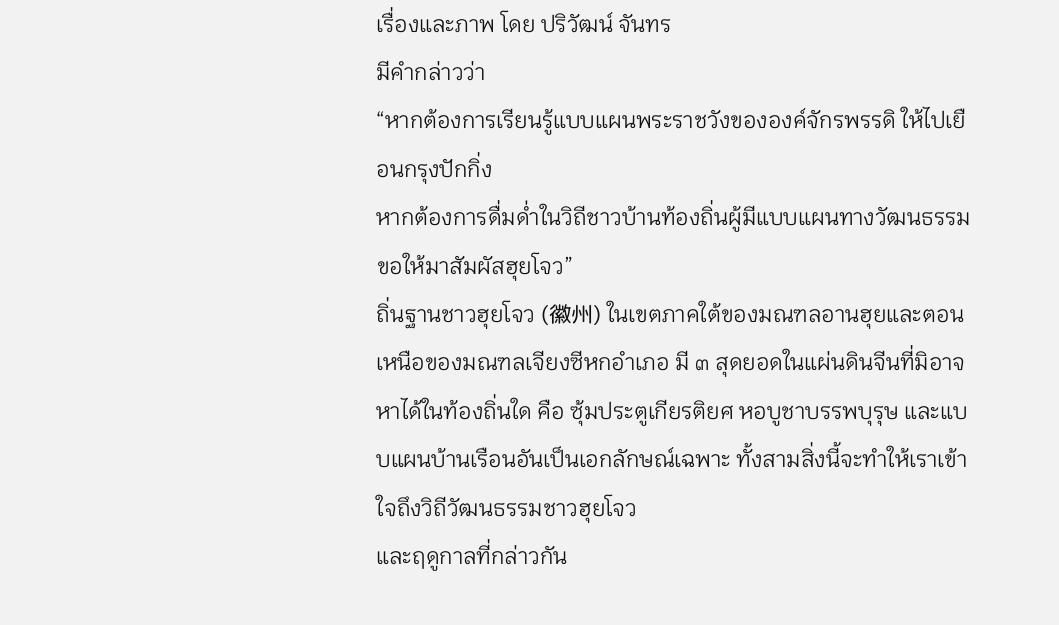เรื่องและภาพ โดย ปริวัฒน์ จันทร
มีคำกล่าวว่า
“หากต้องการเรียนรู้แบบแผนพระราชวังขององค์จักรพรรดิ ให้ไปเยือนกรุงปักกิ่ง
หากต้องการดื่มด่ำในวิถีชาวบ้านท้องถิ่นผู้มีแบบแผนทางวัฒนธรรม ขอให้มาสัมผัสฮุยโจว”
ถิ่นฐานชาวฮุยโจว (徽州) ในเขตภาคใต้ของมณฑลอานฮุยและตอนเหนือของมณฑลเจียงซีหกอำเภอ มี ๓ สุดยอดในแผ่นดินจีนที่มิอาจหาได้ในท้องถิ่นใด คือ ซุ้มประตูเกียรติยศ หอบูชาบรรพบุรุษ และแบบแผนบ้านเรือนอันเป็นเอกลักษณ์เฉพาะ ทั้งสามสิ่งนี้จะทำให้เราเข้าใจถึงวิถีวัฒนธรรมชาวฮุยโจว
และฤดูกาลที่กล่าวกัน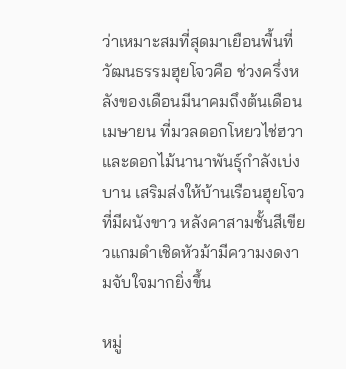ว่าเหมาะสมที่สุดมาเยือนพื้นที่วัฒนธรรมฮุยโจวคือ ช่วงครึ่งหลังของเดือนมีนาคมถึงต้นเดือนเมษายน ที่มวลดอกโหยวไช่ฮวาและดอกไม้นานาพันธุ์กำลังเบ่งบาน เสริมส่งให้บ้านเรือนฮุยโจวที่มีผนังขาว หลังคาสามชั้นสีเขียวแกมดำเชิดหัวม้ามีความงดงามจับใจมากยิ่งขึ้น

หมู่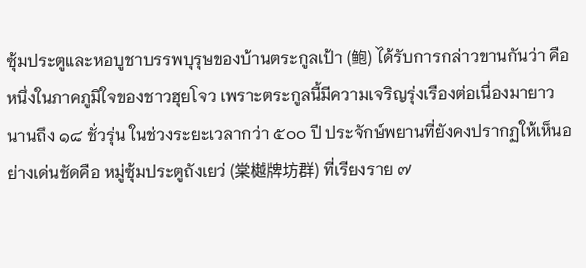ซุ้มประตูและหอบูชาบรรพบุรุษของบ้านตระกูลเป้า (鲍) ได้รับการกล่าวขานกันว่า คือหนึ่งในภาคภูมิใจของชาวฮุยโจว เพราะตระกูลนี้มีความเจริญรุ่งเรืองต่อเนื่องมายาวนานถึง ๑๘ ชั่วรุ่น ในช่วงระยะเวลากว่า ๕๐๐ ปี ประจักษ์พยานที่ยังคงปรากฏให้เห็นอย่างเด่นชัดคือ หมู่ซุ้มประตูถังเยว่ (棠樾牌坊群) ที่เรียงราย ๗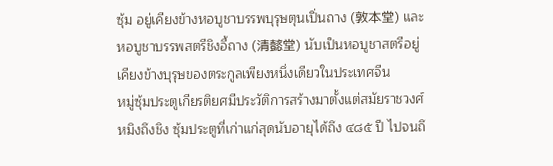ซุ้ม อยู่เคียงข้างหอบูชาบรรพบุรุษตุนเปิ่นถาง (敦本堂) และหอบูชาบรรพสตรีชิงอี้ถาง (清懿堂) นับเป็นหอบูชาสตรีอยู่เคียงข้างบุรุษของตระกูลเพียงหนึ่งเดียวในประเทศจีน
หมู่ซุ้มประตูเกียรติยศมีประวัติการสร้างมาตั้งแต่สมัยราชวงศ์หมิงถึงชิง ซุ้มประตูที่เก่าแก่สุดนับอายุได้ถึง ๔๘๕ ปี ไปจนถึ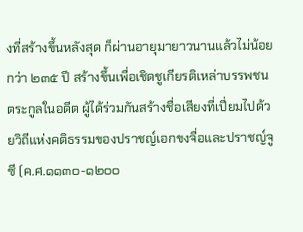งที่สร้างขึ้นหลังสุด ก็ผ่านอายุมายาวนานแล้วไม่น้อยกว่า ๒๓๕ ปี สร้างขึ้นเพื่อเชิดชูเกียรติเหล่าบรรพชนตระกูลในอดีต ผู้ได้ร่วมกันสร้างชื่อเสียงที่เปี่ยมไปด้วยวิถีแห่งคติธรรมของปราชญ์เอกขงจื่อและปราชญ์จูซี (ค.ศ.๑๑๓๐-๑๒๐๐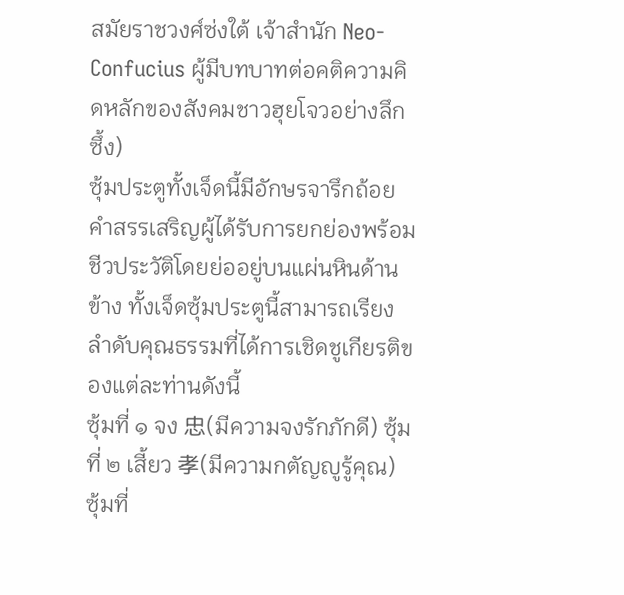สมัยราชวงศ์ซ่งใต้ เจ้าสำนัก Neo-Confucius ผู้มีบทบาทต่อคติความคิดหลักของสังคมชาวฮุยโจวอย่างลึกซึ้ง)
ซุ้มประตูทั้งเจ็ดนี้มีอักษรจารึกถ้อยคำสรรเสริญผู้ได้รับการยกย่องพร้อมชีวประวัติโดยย่ออยู่บนแผ่นหินด้านข้าง ทั้งเจ็ดซุ้มประตูนี้สามารถเรียงลำดับคุณธรรมที่ได้การเชิดชูเกียรติของแต่ละท่านดังนี้
ซุ้มที่ ๑ จง 忠(มีความจงรักภักดี) ซุ้มที่ ๒ เสี้ยว 孝(มีความกตัญญูรู้คุณ) ซุ้มที่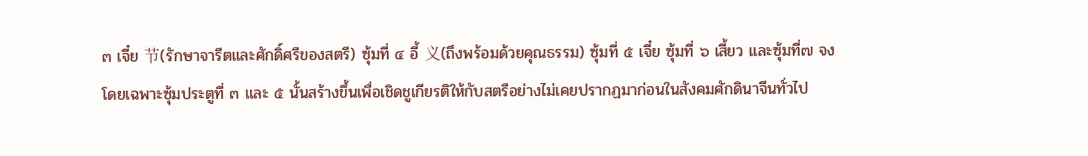๓ เจี๋ย 节(รักษาจารีตและศักดิ์ศรีของสตรี) ซุ้มที่ ๔ อี้ 义(ถึงพร้อมด้วยคุณธรรม) ซุ้มที่ ๕ เจี๋ย ซุ้มที่ ๖ เสี้ยว และซุ้มที่๗ จง
โดยเฉพาะซุ้มประตูที่ ๓ และ ๕ นั้นสร้างขึ้นเพื่อเชิดชูเกียรติให้กับสตรีอย่างไม่เคยปรากฏมาก่อนในสังคมศักดินาจีนทั่วไป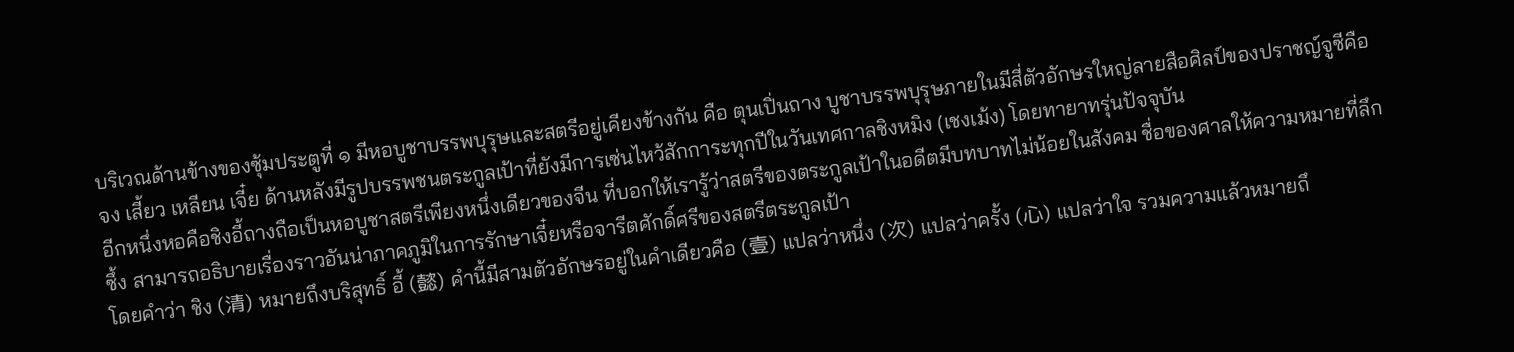บริเวณด้านข้างของซุ้มประตูที่ ๑ มีหอบูชาบรรพบุรุษและสตรีอยู่เคียงข้างกัน คือ ตุนเปิ่นถาง บูชาบรรพบุรุษภายในมีสี่ตัวอักษรใหญ่ลายสือศิลป์ของปราชญ์จูซีคือ จง เสี้ยว เหลียน เจี๋ย ด้านหลังมีรูปบรรพชนตระกูลเป้าที่ยังมีการเซ่นไหว้สักการะทุกปีในวันเทศกาลชิงหมิง (เชงเม้ง) โดยทายาทรุ่นปัจจุบัน
อีกหนึ่งหอคือชิงอี้ถางถือเป็นหอบูชาสตรีเพียงหนึ่งเดียวของจีน ที่บอกให้เรารู้ว่าสตรีของตระกูลเป้าในอดีตมีบทบาทไม่น้อยในสังคม ชื่อของศาลให้ความหมายที่ลึกซึ้ง สามารถอธิบายเรื่องราวอันน่าภาคภูมิในการรักษาเจี๋ยหรือจารีตศักดิ์ศรีของสตรีตระกูลเป้า
โดยคำว่า ชิง (清) หมายถึงบริสุทธิ์ อี้ (懿) คำนี้มีสามตัวอักษรอยู่ในคำเดียวคือ (壹) แปลว่าหนึ่ง (次) แปลว่าครั้ง (心) แปลว่าใจ รวมความแล้วหมายถึ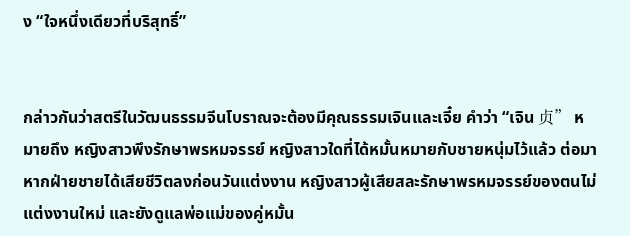ง “ใจหนึ่งเดียวที่บริสุทธิ์”


กล่าวกันว่าสตรีในวัฒนธรรมจีนโบราณจะต้องมีคุณธรรมเจินและเจี๋ย คำว่า “เจิน 贞” หมายถึง หญิงสาวพึงรักษาพรหมจรรย์ หญิงสาวใดที่ได้หมั้นหมายกับชายหนุ่มไว้แล้ว ต่อมาหากฝ่ายชายได้เสียชีวิตลงก่อนวันแต่งงาน หญิงสาวผู้เสียสละรักษาพรหมจรรย์ของตนไม่แต่งงานใหม่ และยังดูแลพ่อแม่ของคู่หมั้น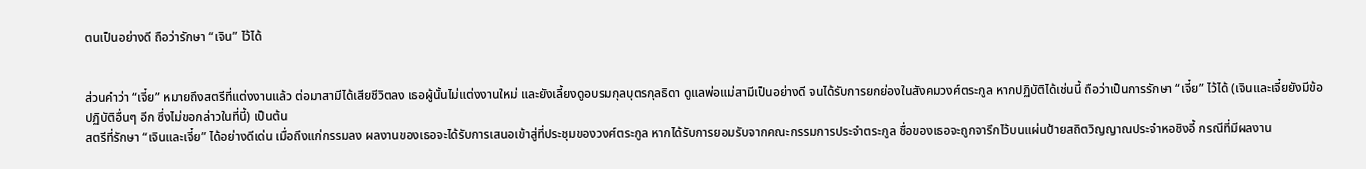ตนเป็นอย่างดี ถือว่ารักษา “เจิน” ไว้ได้


ส่วนคำว่า “เจี๋ย” หมายถึงสตรีที่แต่งงานแล้ว ต่อมาสามีได้เสียชีวิตลง เธอผู้นั้นไม่แต่งงานใหม่ และยังเลี้ยงดูอบรมกุลบุตรกุลธิดา ดูแลพ่อแม่สามีเป็นอย่างดี จนได้รับการยกย่องในสังคมวงศ์ตระกูล หากปฏิบัติได้เช่นนี้ ถือว่าเป็นการรักษา “เจี๋ย” ไว้ได้ (เจินและเจี๋ยยังมีข้อปฏิบัติอื่นๆ อีก ซึ่งไม่ขอกล่าวในที่นี้) เป็นต้น
สตรีที่รักษา “เจินและเจี๋ย” ได้อย่างดีเด่น เมื่อถึงแก่กรรมลง ผลงานของเธอจะได้รับการเสนอเข้าสู่ที่ประชุมของวงศ์ตระกูล หากได้รับการยอมรับจากคณะกรรมการประจำตระกูล ชื่อของเธอจะถูกจารึกไว้บนแผ่นป้ายสถิตวิญญาณประจำหอชิงอี้ กรณีที่มีผลงาน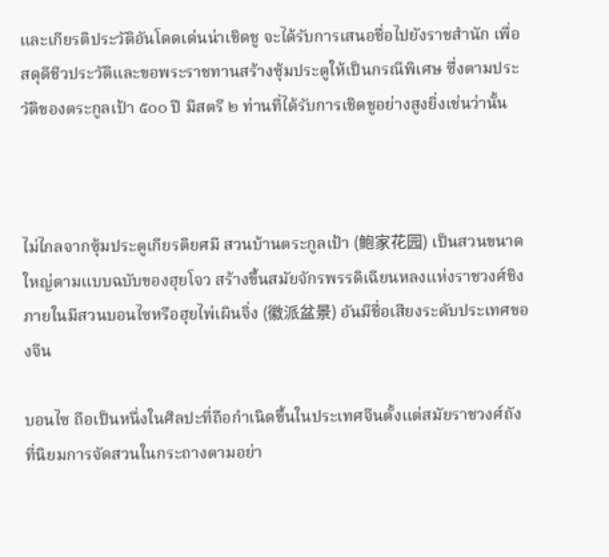และเกียรติประวัติอันโดดเด่นน่าเชิดชู จะได้รับการเสนอชื่อไปยังราชสำนัก เพื่อสดุดีชีวประวัติและขอพระราชทานสร้างซุ้มประตูให้เป็นกรณีพิเศษ ซึ่งตามประวัติของตระกูลเป้า ๕๐๐ ปี มีสตรี ๒ ท่านที่ได้รับการเชิดชูอย่างสูงยิ่งเช่นว่านั้น



ไม่ไกลจากซุ้มประตูเกียรติยศมี สวนบ้านตระกูลเป้า (鲍家花园) เป็นสวนขนาดใหญ่ตามแบบฉบับของฮุยโจว สร้างขึ้นสมัยจักรพรรดิเฉียนหลงแห่งราชวงศ์ชิง ภายในมีสวนบอนไซหรือฮุยไพ่เผินจิ่ง (徽派盆景) อันมีชื่อเสียงระดับประเทศของจีน

บอนไซ ถือเป็นหนึ่งในศิลปะที่ถือกำเนิดขึ้นในประเทศจีนตั้งแต่สมัยราชวงศ์ถัง ที่นิยมการจัดสวนในกระถางตามอย่า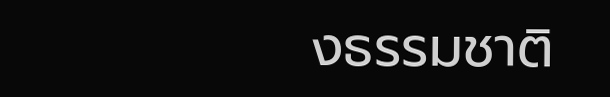งธรรมชาติ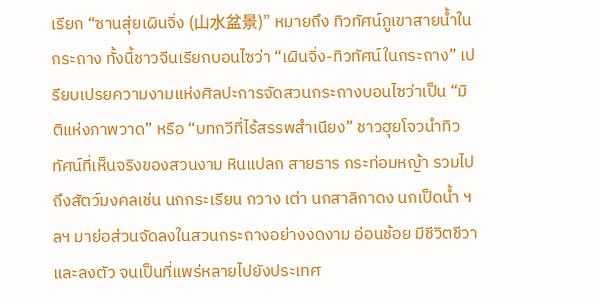เรียก “ซานสุ่ยเผินจิ่ง (山水盆景)” หมายถึง ทิวทัศน์ภูเขาสายน้ำในกระถาง ทั้งนี้ชาวจีนเรียกบอนไซว่า “เผินจิ่ง-ทิวทัศน์ในกระถาง” เปรียบเปรยความงามแห่งศิลปะการจัดสวนกระถางบอนไซว่าเป็น “มิติแห่งภาพวาด” หรือ “บทกวีที่ไร้สรรพสำเนียง” ชาวฮุยโจวนำทิวทัศน์ที่เห็นจริงของสวนงาม หินแปลก สายธาร กระท่อมหญ้า รวมไปถึงสัตว์มงคลเช่น นกกระเรียน กวาง เต่า นกสาลิกาดง นกเป็ดน้ำ ฯลฯ มาย่อส่วนจัดลงในสวนกระถางอย่างงดงาม อ่อนช้อย มีชีวิตชีวาและลงตัว จนเป็นที่แพร่หลายไปยังประเทศ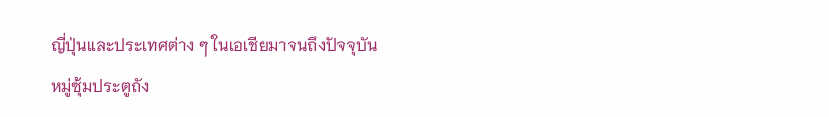ญี่ปุ่นและประเทศต่าง ๆ ในเอเชียมาจนถึงปัจจุบัน
หมู่ซุ้มประตูถัง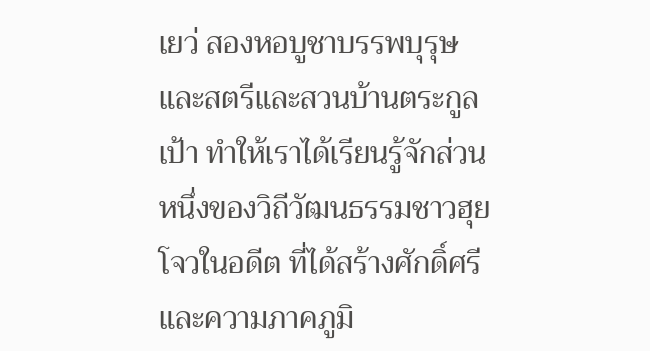เยว่ สองหอบูชาบรรพบุรุษและสตรีและสวนบ้านตระกูลเป้า ทำให้เราได้เรียนรู้จักส่วนหนึ่งของวิถีวัฒนธรรมชาวฮุยโจวในอดีต ที่ได้สร้างศักดิ์ศรีและความภาคภูมิ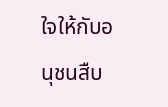ใจให้กับอนุชนสืบ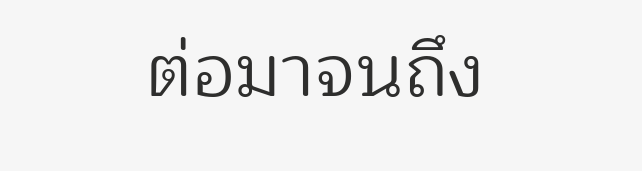ต่อมาจนถึง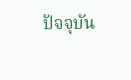ปัจจุบัน